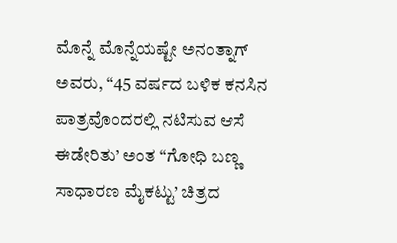ಮೊನ್ನೆ ಮೊನ್ನೆಯಷ್ಟೇ ಅನಂತ್ನಾಗ್ ಅವರು, “45 ವರ್ಷದ ಬಳಿಕ ಕನಸಿನ ಪಾತ್ರವೊಂದರಲ್ಲಿ ನಟಿಸುವ ಆಸೆ ಈಡೇರಿತು’ ಅಂತ “ಗೋಧಿ ಬಣ್ಣ ಸಾಧಾರಣ ಮೈಕಟ್ಟು’ ಚಿತ್ರದ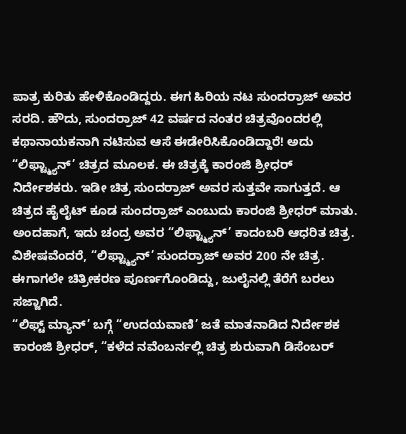ಪಾತ್ರ ಕುರಿತು ಹೇಳಿಕೊಂಡಿದ್ದರು. ಈಗ ಹಿರಿಯ ನಟ ಸುಂದರ್ರಾಜ್ ಅವರ ಸರದಿ. ಹೌದು, ಸುಂದರ್ರಾಜ್ 42 ವರ್ಷದ ನಂತರ ಚಿತ್ರವೊಂದರಲ್ಲಿ ಕಥಾನಾಯಕನಾಗಿ ನಟಿಸುವ ಆಸೆ ಈಡೇರಿಸಿಕೊಂಡಿದ್ದಾರೆ! ಅದು “ಲಿಫ್ಟ್ಮ್ಯಾನ್’ ಚಿತ್ರದ ಮೂಲಕ. ಈ ಚಿತ್ರಕ್ಕೆ ಕಾರಂಜಿ ಶ್ರೀಧರ್ ನಿರ್ದೇಶಕರು. ಇಡೀ ಚಿತ್ರ ಸುಂದರ್ರಾಜ್ ಅವರ ಸುತ್ತವೇ ಸಾಗುತ್ತದೆ. ಆ ಚಿತ್ರದ ಹೈಲೈಟ್ ಕೂಡ ಸುಂದರ್ರಾಜ್ ಎಂಬುದು ಕಾರಂಜಿ ಶ್ರೀಧರ್ ಮಾತು. ಅಂದಹಾಗೆ, ಇದು ಚಂದ್ರ ಅವರ “ಲಿಫ್ಟ್ಮ್ಯಾನ್’ ಕಾದಂಬರಿ ಆಧರಿತ ಚಿತ್ರ. ವಿಶೇಷವೆಂದರೆ, “ಲಿಫ್ಟ್ಮ್ಯಾನ್’ ಸುಂದರ್ರಾಜ್ ಅವರ 200 ನೇ ಚಿತ್ರ. ಈಗಾಗಲೇ ಚಿತ್ರೀಕರಣ ಪೂರ್ಣಗೊಂಡಿದ್ದು, ಜುಲೈನಲ್ಲಿ ತೆರೆಗೆ ಬರಲು ಸಜ್ಜಾಗಿದೆ.
“ಲಿಫ್ಟ್ ಮ್ಯಾನ್’ ಬಗ್ಗೆ “ಉದಯವಾಣಿ’ ಜತೆ ಮಾತನಾಡಿದ ನಿರ್ದೇಶಕ ಕಾರಂಜಿ ಶ್ರೀಧರ್, “ಕಳೆದ ನವೆಂಬರ್ನಲ್ಲಿ ಚಿತ್ರ ಶುರುವಾಗಿ ಡಿಸೆಂಬರ್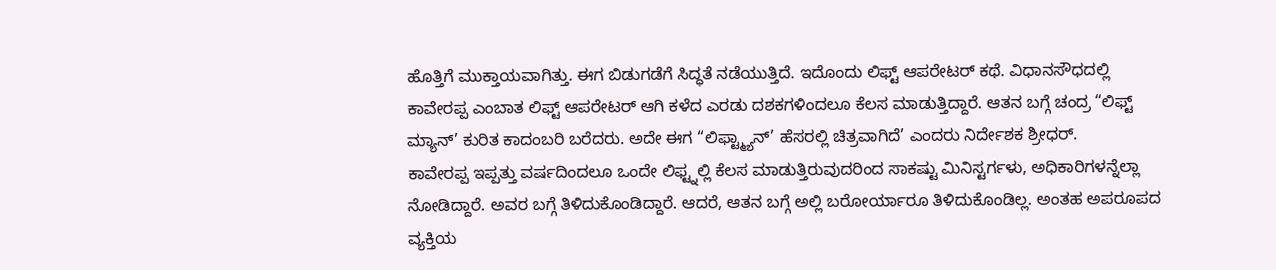ಹೊತ್ತಿಗೆ ಮುಕ್ತಾಯವಾಗಿತ್ತು. ಈಗ ಬಿಡುಗಡೆಗೆ ಸಿದ್ಧತೆ ನಡೆಯುತ್ತಿದೆ. ಇದೊಂದು ಲಿಫ್ಟ್ ಆಪರೇಟರ್ ಕಥೆ. ವಿಧಾನಸೌಧದಲ್ಲಿ ಕಾವೇರಪ್ಪ ಎಂಬಾತ ಲಿಫ್ಟ್ ಆಪರೇಟರ್ ಆಗಿ ಕಳೆದ ಎರಡು ದಶಕಗಳಿಂದಲೂ ಕೆಲಸ ಮಾಡುತ್ತಿದ್ದಾರೆ. ಆತನ ಬಗ್ಗೆ ಚಂದ್ರ “ಲಿಫ್ಟ್ ಮ್ಯಾನ್’ ಕುರಿತ ಕಾದಂಬರಿ ಬರೆದರು. ಅದೇ ಈಗ “ಲಿಫ್ಟ್ಮ್ಯಾನ್’ ಹೆಸರಲ್ಲಿ ಚಿತ್ರವಾಗಿದೆ’ ಎಂದರು ನಿರ್ದೇಶಕ ಶ್ರೀಧರ್.
ಕಾವೇರಪ್ಪ ಇಪ್ಪತ್ತು ವರ್ಷದಿಂದಲೂ ಒಂದೇ ಲಿಫ್ಟ್ನಲ್ಲಿ ಕೆಲಸ ಮಾಡುತ್ತಿರುವುದರಿಂದ ಸಾಕಷ್ಟು ಮಿನಿಸ್ಟರ್ಗಳು, ಅಧಿಕಾರಿಗಳನ್ನೆಲ್ಲಾ ನೋಡಿದ್ದಾರೆ. ಅವರ ಬಗ್ಗೆ ತಿಳಿದುಕೊಂಡಿದ್ದಾರೆ. ಆದರೆ, ಆತನ ಬಗ್ಗೆ ಅಲ್ಲಿ ಬರೋರ್ಯಾರೂ ತಿಳಿದುಕೊಂಡಿಲ್ಲ. ಅಂತಹ ಅಪರೂಪದ ವ್ಯಕ್ತಿಯ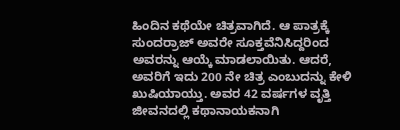ಹಿಂದಿನ ಕಥೆಯೇ ಚಿತ್ರವಾಗಿದೆ. ಆ ಪಾತ್ರಕ್ಕೆ ಸುಂದರ್ರಾಜ್ ಅವರೇ ಸೂಕ್ತವೆನಿಸಿದ್ದರಿಂದ ಅವರನ್ನು ಆಯ್ಕೆ ಮಾಡಲಾಯಿತು. ಆದರೆ, ಅವರಿಗೆ ಇದು 200 ನೇ ಚಿತ್ರ ಎಂಬುದನ್ನು ಕೇಳಿ ಖುಷಿಯಾಯ್ತು. ಅವರ 42 ವರ್ಷಗಳ ವೃತ್ತಿ ಜೀವನದಲ್ಲಿ ಕಥಾನಾಯಕನಾಗಿ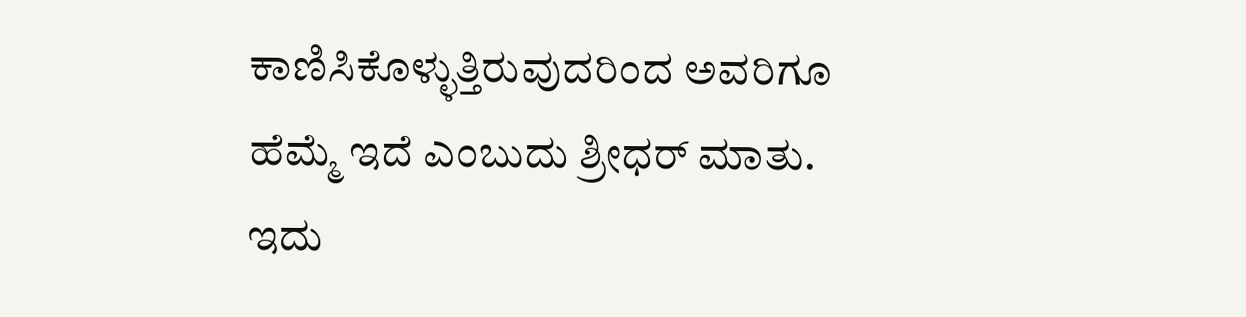ಕಾಣಿಸಿಕೊಳ್ಳುತ್ತಿರುವುದರಿಂದ ಅವರಿಗೂ ಹೆಮ್ಮೆ ಇದೆ ಎಂಬುದು ಶ್ರೀಧರ್ ಮಾತು.
ಇದು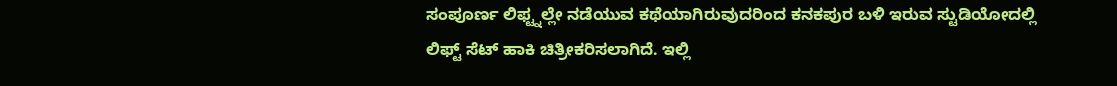ಸಂಪೂರ್ಣ ಲಿಫ್ಟ್ನಲ್ಲೇ ನಡೆಯುವ ಕಥೆಯಾಗಿರುವುದರಿಂದ ಕನಕಪುರ ಬಳಿ ಇರುವ ಸ್ಟುಡಿಯೋದಲ್ಲಿ ಲಿಫ್ಟ್ ಸೆಟ್ ಹಾಕಿ ಚಿತ್ರೀಕರಿಸಲಾಗಿದೆ. ಇಲ್ಲಿ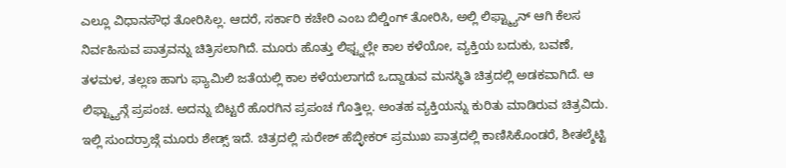ಎಲ್ಲೂ ವಿಧಾನಸೌಧ ತೋರಿಸಿಲ್ಲ. ಆದರೆ, ಸರ್ಕಾರಿ ಕಚೇರಿ ಎಂಬ ಬಿಲ್ಡಿಂಗ್ ತೋರಿಸಿ, ಅಲ್ಲಿ ಲಿಫ್ಟ್ಮ್ಯಾನ್ ಆಗಿ ಕೆಲಸ ನಿರ್ವಹಿಸುವ ಪಾತ್ರವನ್ನು ಚಿತ್ರಿಸಲಾಗಿದೆ. ಮೂರು ಹೊತ್ತು ಲಿಫ್ಟ್ನಲ್ಲೇ ಕಾಲ ಕಳೆಯೋ, ವ್ಯಕ್ತಿಯ ಬದುಕು, ಬವಣೆ, ತಳಮಳ, ತಲ್ಲಣ ಹಾಗು ಫ್ಯಾಮಿಲಿ ಜತೆಯಲ್ಲಿ ಕಾಲ ಕಳೆಯಲಾಗದೆ ಒದ್ದಾಡುವ ಮನಸ್ಥಿತಿ ಚಿತ್ರದಲ್ಲಿ ಅಡಕವಾಗಿದೆ. ಆ ಲಿಫ್ಟ್ಮ್ಯಾನ್ಗೆ ಪ್ರಪಂಚ. ಅದನ್ನು ಬಿಟ್ಟರೆ ಹೊರಗಿನ ಪ್ರಪಂಚ ಗೊತ್ತಿಲ್ಲ. ಅಂತಹ ವ್ಯಕ್ತಿಯನ್ನು ಕುರಿತು ಮಾಡಿರುವ ಚಿತ್ರವಿದು. ಇಲ್ಲಿ ಸುಂದರ್ರಾಜ್ಗೆ ಮೂರು ಶೇಡ್ಸ್ ಇದೆ. ಚಿತ್ರದಲ್ಲಿ ಸುರೇಶ್ ಹೆಬ್ಳೀಕರ್ ಪ್ರಮುಖ ಪಾತ್ರದಲ್ಲಿ ಕಾಣಿಸಿಕೊಂಡರೆ, ಶೀತಲ್ಶೆಟ್ಟಿ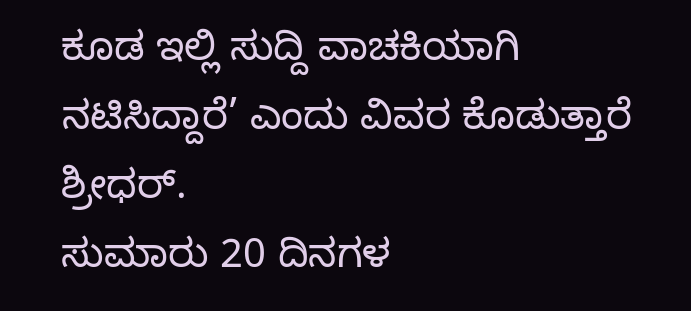ಕೂಡ ಇಲ್ಲಿ ಸುದ್ದಿ ವಾಚಕಿಯಾಗಿ ನಟಿಸಿದ್ದಾರೆ’ ಎಂದು ವಿವರ ಕೊಡುತ್ತಾರೆ ಶ್ರೀಧರ್.
ಸುಮಾರು 20 ದಿನಗಳ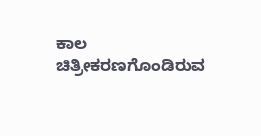ಕಾಲ ಚಿತ್ರೀಕರಣಗೊಂಡಿರುವ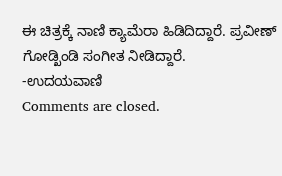ಈ ಚಿತ್ರಕ್ಕೆ ನಾಣಿ ಕ್ಯಾಮೆರಾ ಹಿಡಿದಿದ್ದಾರೆ. ಪ್ರವೀಣ್ ಗೋಡ್ಖಿಂಡಿ ಸಂಗೀತ ನೀಡಿದ್ದಾರೆ.
-ಉದಯವಾಣಿ
Comments are closed.